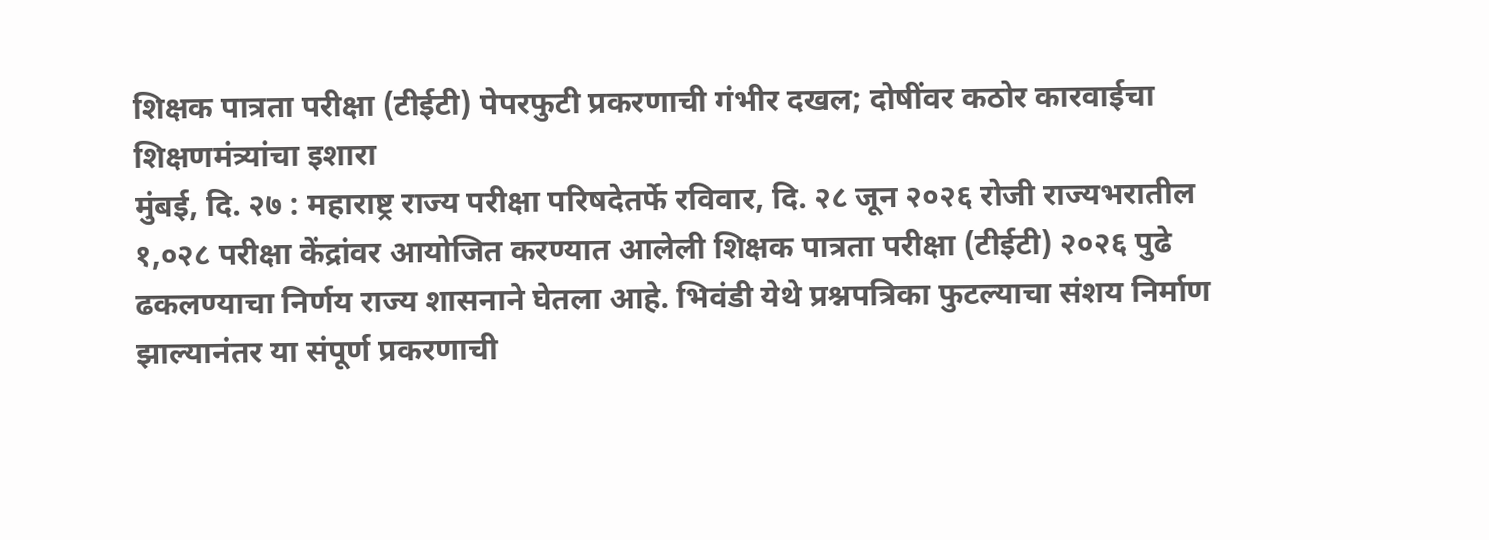शिक्षक पात्रता परीक्षा (टीईटी) पेपरफुटी प्रकरणाची गंभीर दखल; दोषींवर कठोर कारवाईचा शिक्षणमंत्र्यांचा इशारा
मुंबई, दि. २७ : महाराष्ट्र राज्य परीक्षा परिषदेतर्फे रविवार, दि. २८ जून २०२६ रोजी राज्यभरातील १,०२८ परीक्षा केंद्रांवर आयोजित करण्यात आलेली शिक्षक पात्रता परीक्षा (टीईटी) २०२६ पुढे ढकलण्याचा निर्णय राज्य शासनाने घेतला आहे. भिवंडी येथे प्रश्नपत्रिका फुटल्याचा संशय निर्माण झाल्यानंतर या संपूर्ण प्रकरणाची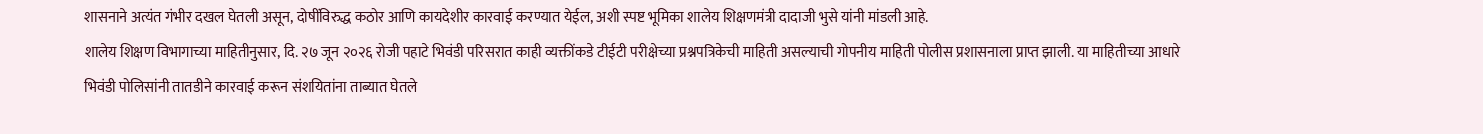शासनाने अत्यंत गंभीर दखल घेतली असून, दोषींविरुद्ध कठोर आणि कायदेशीर कारवाई करण्यात येईल, अशी स्पष्ट भूमिका शालेय शिक्षणमंत्री दादाजी भुसे यांनी मांडली आहे.
शालेय शिक्षण विभागाच्या माहितीनुसार, दि. २७ जून २०२६ रोजी पहाटे भिवंडी परिसरात काही व्यक्तींकडे टीईटी परीक्षेच्या प्रश्नपत्रिकेची माहिती असल्याची गोपनीय माहिती पोलीस प्रशासनाला प्राप्त झाली. या माहितीच्या आधारे भिवंडी पोलिसांनी तातडीने कारवाई करून संशयितांना ताब्यात घेतले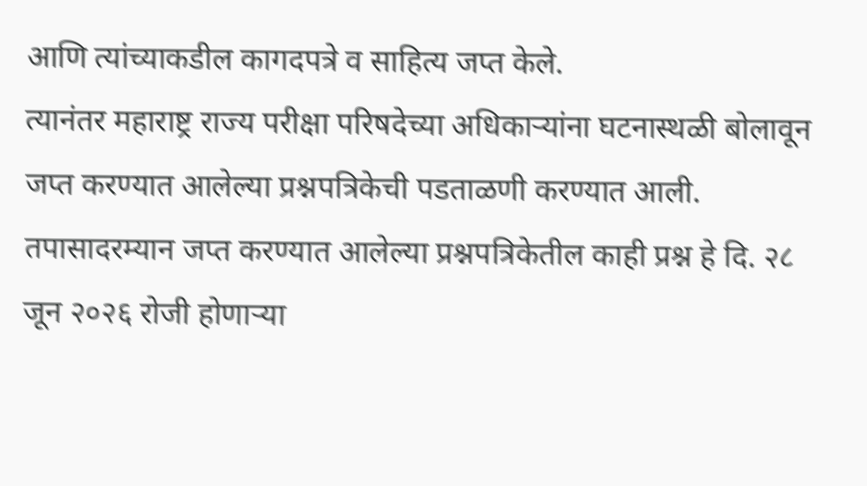आणि त्यांच्याकडील कागदपत्रे व साहित्य जप्त केले.
त्यानंतर महाराष्ट्र राज्य परीक्षा परिषदेच्या अधिकाऱ्यांना घटनास्थळी बोलावून जप्त करण्यात आलेल्या प्रश्नपत्रिकेची पडताळणी करण्यात आली. तपासादरम्यान जप्त करण्यात आलेल्या प्रश्नपत्रिकेतील काही प्रश्न हे दि. २८ जून २०२६ रोजी होणाऱ्या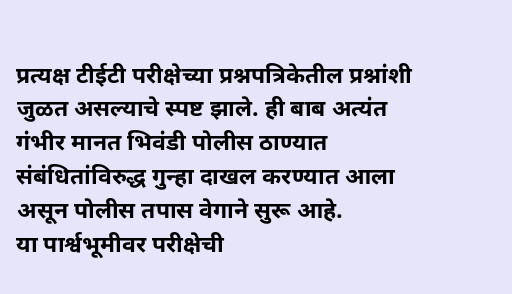प्रत्यक्ष टीईटी परीक्षेच्या प्रश्नपत्रिकेतील प्रश्नांशी जुळत असल्याचे स्पष्ट झाले. ही बाब अत्यंत गंभीर मानत भिवंडी पोलीस ठाण्यात संबंधितांविरुद्ध गुन्हा दाखल करण्यात आला असून पोलीस तपास वेगाने सुरू आहे.
या पार्श्वभूमीवर परीक्षेची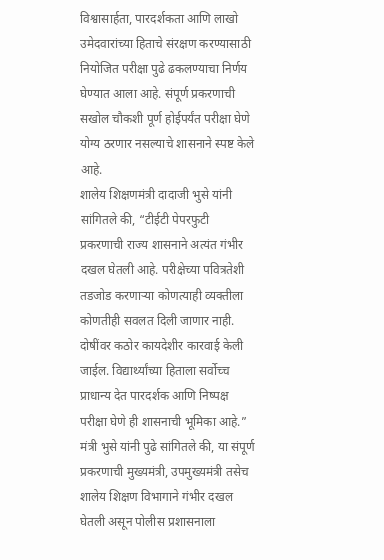विश्वासार्हता, पारदर्शकता आणि लाखो उमेदवारांच्या हिताचे संरक्षण करण्यासाठी नियोजित परीक्षा पुढे ढकलण्याचा निर्णय घेण्यात आला आहे. संपूर्ण प्रकरणाची सखोल चौकशी पूर्ण होईपर्यंत परीक्षा घेणे योग्य ठरणार नसल्याचे शासनाने स्पष्ट केले आहे.
शालेय शिक्षणमंत्री दादाजी भुसे यांनी सांगितले की, “टीईटी पेपरफुटी प्रकरणाची राज्य शासनाने अत्यंत गंभीर दखल घेतली आहे. परीक्षेच्या पवित्रतेशी तडजोड करणाऱ्या कोणत्याही व्यक्तीला कोणतीही सवलत दिली जाणार नाही. दोषींवर कठोर कायदेशीर कारवाई केली जाईल. विद्यार्थ्यांच्या हिताला सर्वोच्च प्राधान्य देत पारदर्शक आणि निष्पक्ष परीक्षा घेणे ही शासनाची भूमिका आहे.”
मंत्री भुसे यांनी पुढे सांगितले की, या संपूर्ण प्रकरणाची मुख्यमंत्री, उपमुख्यमंत्री तसेच शालेय शिक्षण विभागाने गंभीर दखल घेतली असून पोलीस प्रशासनाला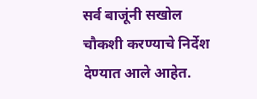सर्व बाजूंनी सखोल चौकशी करण्याचे निर्देश देण्यात आले आहेत.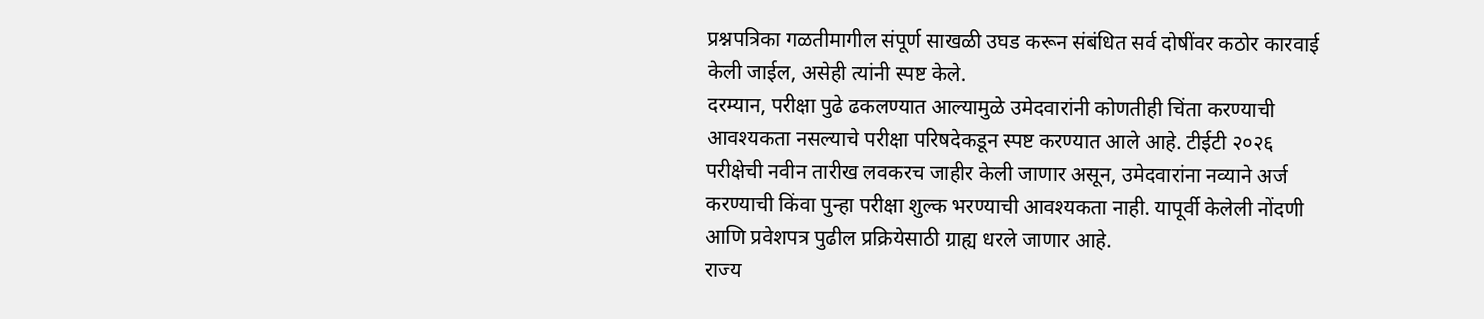प्रश्नपत्रिका गळतीमागील संपूर्ण साखळी उघड करून संबंधित सर्व दोषींवर कठोर कारवाई केली जाईल, असेही त्यांनी स्पष्ट केले.
दरम्यान, परीक्षा पुढे ढकलण्यात आल्यामुळे उमेदवारांनी कोणतीही चिंता करण्याची आवश्यकता नसल्याचे परीक्षा परिषदेकडून स्पष्ट करण्यात आले आहे. टीईटी २०२६ परीक्षेची नवीन तारीख लवकरच जाहीर केली जाणार असून, उमेदवारांना नव्याने अर्ज करण्याची किंवा पुन्हा परीक्षा शुल्क भरण्याची आवश्यकता नाही. यापूर्वी केलेली नोंदणी आणि प्रवेशपत्र पुढील प्रक्रियेसाठी ग्राह्य धरले जाणार आहे.
राज्य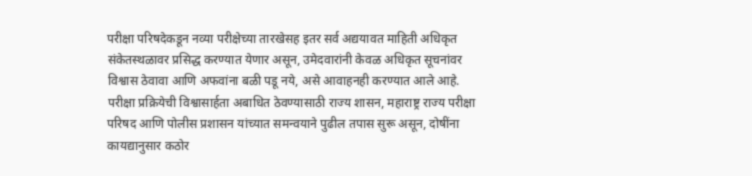परीक्षा परिषदेकडून नव्या परीक्षेच्या तारखेसह इतर सर्व अद्ययावत माहिती अधिकृत संकेतस्थळावर प्रसिद्ध करण्यात येणार असून, उमेदवारांनी केवळ अधिकृत सूचनांवर विश्वास ठेवावा आणि अफवांना बळी पडू नये, असे आवाहनही करण्यात आले आहे.
परीक्षा प्रक्रियेची विश्वासार्हता अबाधित ठेवण्यासाठी राज्य शासन, महाराष्ट्र राज्य परीक्षा परिषद आणि पोलीस प्रशासन यांच्यात समन्वयाने पुढील तपास सुरू असून, दोषींना कायद्यानुसार कठोर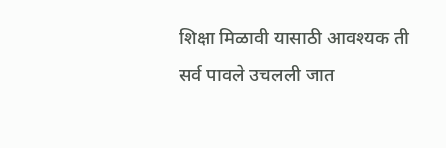शिक्षा मिळावी यासाठी आवश्यक ती सर्व पावले उचलली जात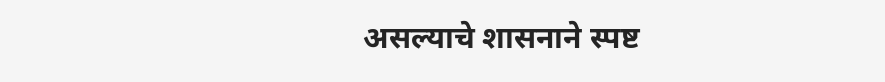असल्याचे शासनाने स्पष्ट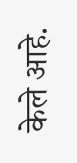केले आहे.